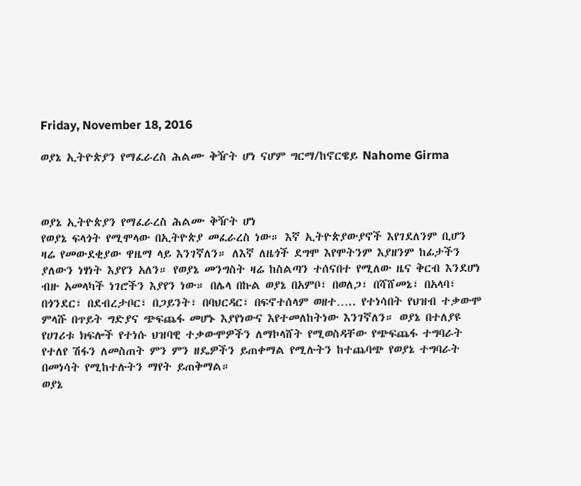Friday, November 18, 2016

ወያኔ ኢትዮጵያን የማፈራረስ ሕልሙ ቅዥት ሆነ ናሆም ግርማ/ከኖርዌይ Nahome Girma



ወያኔ ኢትዮጵያን የማፈራረስ ሕልሙ ቅዥት ሆነ
የወያኔ ፍላጎት የሚሞላው በኢትዮጵያ መፈራረስ ነው። እኛ ኢትዮጵያውያኖች እየገደለንም ቢሆን ዛሬ የመውደቂያው ዋዜማ ላይ እንገኛለን። ለእኛ ለዜጎች ደግሞ እየሞትንም እያዘንም ከፊታችን ያለውን ነፃነት እያየን አለን። የወያኔ መንግስት ዛሬ ከስልጣን ተሰናበተ የሚለው ዜና ቅርብ እንደሆነ ብዙ አመላካች ነገሮችን እያየን ነው። በሌላ በኩል ወያኔ በአምቦ፣ በወለጋ፣ በሻሸመኔ፣ በአላባ፣ በጎንደር፣ በደብረታቦር፣ በጋይንት፣ በባህርዳር፣ በፍኖተሰላም ወዘተ….. የተነሳበት የህዝብ ተቃውሞ ምላሹ በጥይት ግድያና ጭፍጨፋ መሆኑ እያየነውና እየተመለከትነው እንገኛለን። ወያኔ በተለያዩ የሀገሪቱ ክፍሎች የተነሱ ህዝባዊ ተቃውሞዎችን ለማኮላሸት የሚወስዳቸው የጭፍጨፋ ተግባራት የተለየ ሽፋን ለመስጠት ምን ምን ዘዴዎችን ይጠቀማል የሚሉትን ከተጨባጭ የወያኔ ተግባራት በመነሳት የሚከተሉትን ማየት ይጠቅማል።
ወያኔ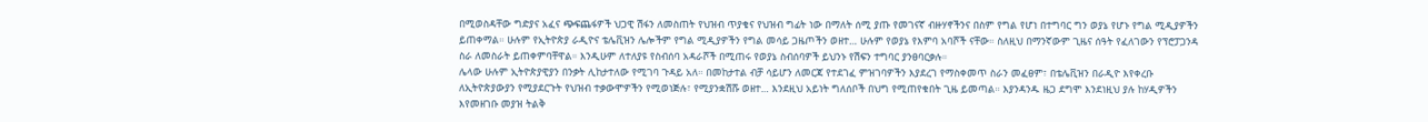በሚወስዳቸው ግድያና አፈና ጭፍጨፋዎች ህጋዊ ሽፋን ለመስጠት የህዝብ ጥያቄና የህዝብ ግፊት ነው በማለት ሰሚ ያጡ የመገናኛ ብዙሃኖችንና በስም የግል የሆነ በተግባር ግን ወያኔ የሆኑ የግል ሚዲያዎችን ይጠቀማል። ሁሉም የኢትዮጵያ ራዲዮና ቴሌቪዝን ሌሎችም የግል ሚዲያዎችን የግል መሳይ ጋዜጦችን ወዘተ… ሁሉም የወያኔ የእምባ አባሾች ናቸው። ስለዚህ በማንኛውም ጊዜና ሰዓት የፈለገውን የፕሮፓጋንዳ ስራ ለመስራት ይጠቀምባቸዋል። እንዲሁም ለተለያዩ የስብሰባ አዳራሾች በሚጠሩ የወያኔ ስብሰባዎች ይህንኑ የሽፍን ተግባር ያንፀባርቃሉ።
ሌላው ሁሉም ኢትዮጵያዊያን በንቃት ሊከታተለው የሚገባ ጉዳይ አለ። በመከታተል ብቻ ሳይሆን ለመርጃ የተደገፈ ምዝገባዎችን እያደረገ የማስቀመጥ ስራን መፈፀም፣ በቴሌቪዝን በራዲዮ እየቀረቡ ለኢትዮጵያውያን የሚያደርጉት የህዝብ ተቃውሞዎችን የሚወነጅሉ፣ የሚያንቋሽሹ ወዘተ… እንደዚህ አይነት ግለሰቦች በህግ የሚጠየቁበት ጊዜ ይመጣል። እያንዳንዱ ዜጋ ደግሞ እንደነዚህ ያሉ ከሃዲዎችን እየመዘገቡ መያዝ ትልቅ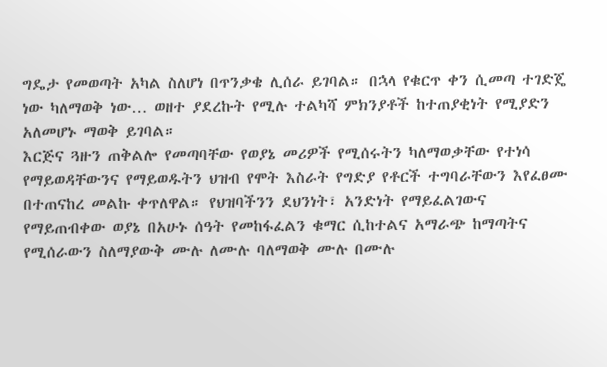ግዴታ የመወጣት አካል ስለሆነ በጥንቃቄ ሊሰራ ይገባል። በኋላ የቁርጥ ቀን ሲመጣ ተገድጄ ነው ካለማወቅ ነው… ወዘተ ያደረኩት የሚሉ ተልካሻ ምክንያቶች ከተጠያቂነት የሚያድን አለመሆኑ ማወቅ ይገባል።
እርጅና ጓዙን ጠቅልሎ የመጣባቸው የወያኔ መሪዎች የሚሰሩትን ካለማወቃቸው የተነሳ የማይወዳቸውንና የማይወዱትን ህዝብ የሞት እስራት የግድያ የቶርች ተግባራቸውን እየፈፀሙ በተጠናከረ መልኩ ቀጥለዋል። የህዝባችንን ደህንነት፣ አንድነት የማይፈልገውና የማይጠብቀው ወያኔ በአሁኑ ሰዓት የመከፋፈልን ቁማር ሲከተልና አማራጭ ከማጣትና  የሚሰራውን ስለማያውቅ ሙሉ ለሙሉ ባለማወቅ ሙሉ በሙሉ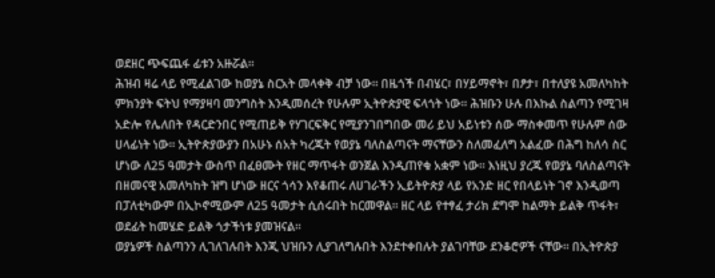ወደዘር ጭፍጨፋ ፊቱን አዙሯል።
ሕዝብ ዛሬ ላይ የሚፈልገው ከወያኔ ስርአት መላቀቅ ብቻ ነው። በዜጎች በብሄር፣ በሃይማኖት፣ በፆታ፣ በተለያዩ አመለካከት ምክንያት ፍትህ የማያዛባ መንግስት እንዲመሰረት የሁሉም ኢትዮጵያዊ ፍላጎት ነው። ሕዝቡን ሁሉ በእኩል ስልጣን የሚገዛ አድሎ የሌለበት የዳርድንበር የሚጠይቅ የሃገርፍቅር የሚያንገበግበው መሪ ይህ አይነቱን ሰው ማስቀመጥ የሁሉም ሰው ሀላፊነት ነው። ኢትዮጵያውያን በአሁኑ ሰአት ካረጁት የወያኔ ባለስልጣናት ማናቸውን ስለመፈለግ አልፈው በሕግ ከለሳ ስር ሆነው ለ25 ዓመታት ውስጥ በፈፀሙት የዘር ማጥፋት ወንጀል እንዲጠየቁ አቋም ነው። እነዚህ ያረጁ የወያኔ ባለስልጣናት በዘመናዊ አመለካከት ዝግ ሆነው ዘርና ጎሳን እየቆጠሩ ለሀገራችን ኢይትዮጵያ ላይ የአንድ ዘር የበላይነት ገኖ እንዲወጣ በፓለቲካውም በኢኮኖሚውም ለ25 ዓመታት ሲሰሩበት ከርመዋል። ዘር ላይ የተፃፈ ታሪክ ደግሞ ከልማት ይልቅ ጥፋት፣ ወደፊት ከመሄድ ይልቅ ጎታችነቱ ያመዝናል።
ወያኔዎች ስልጣንን ሊገለገሉበት እንጂ ህዝቡን ሊያገለግሉበት እንደተቀበሉት ያልገባቸው ደንቆሮዎች ናቸው። በኢትዮጵያ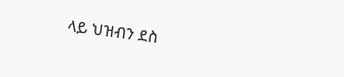ላይ ህዝብን ደስ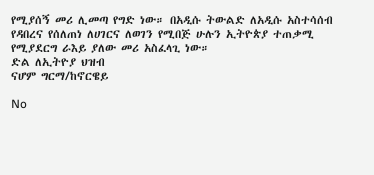የሚያሰኝ መሪ ሊመጣ የግድ ነው። በአዲሱ ትውልድ ለአዲሱ አስተሳሰብ የዳበረና የሰለጠነ ለሀገርና ለወገን የሚበጅ ሁሉን ኢትዮጵያ ተጠቃሚ የሚያደርግ ራእይ ያለው መሪ አስፈላጊ ነው።
ድል ለኢትዮያ ህዝብ
ናሆም ግርማ/ከኖርዌይ

No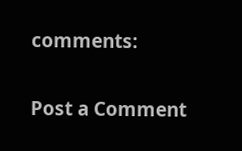comments:

Post a Comment